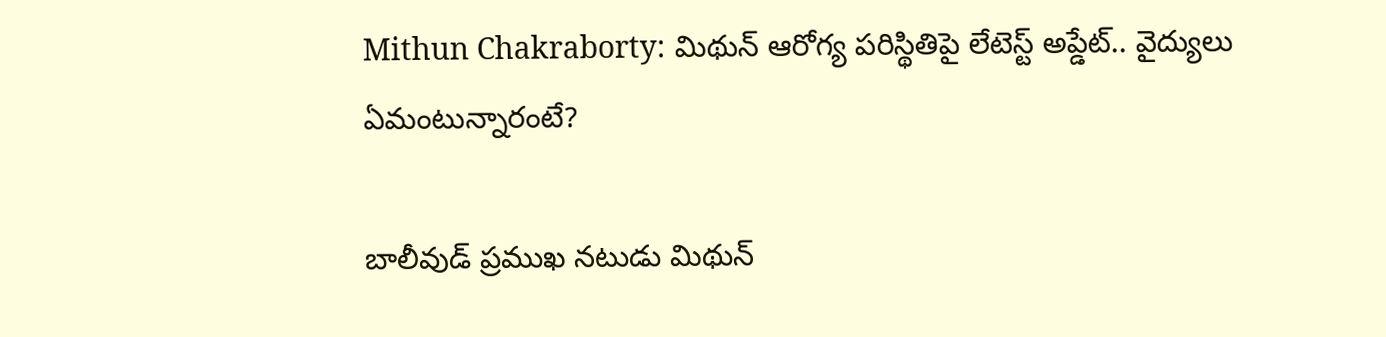Mithun Chakraborty: మిథున్‌ ఆరోగ్య పరిస్థితిపై లేటెస్ట్‌ అప్డేట్‌.. వైద్యులు ఏమంటున్నారంటే?

బాలీవుడ్ ప్రముఖ నటుడు మిథున్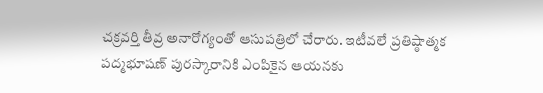చక్రవర్తి తీవ్ర అనారోగ్యంతో ఆసుపత్రిలో చేరారు. ఇటీవలే ప్రతిష్ఠాత్మక పద్మభూషణ్‌ పురస్కారానికి ఎంపికైన ఆయనకు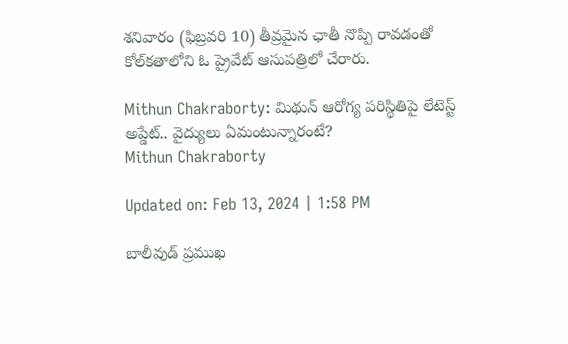శనివారం (ఫిబ్రవరి 10) తీవ్రమైన ఛాతీ నొప్పి రావడంతో కోల్‌కతాలోని ఓ ప్రైవేట్ ఆసుపత్రిలో చేరారు.

Mithun Chakraborty: మిథున్‌ ఆరోగ్య పరిస్థితిపై లేటెస్ట్‌ అప్డేట్‌.. వైద్యులు ఏమంటున్నారంటే?
Mithun Chakraborty

Updated on: Feb 13, 2024 | 1:58 PM

బాలీవుడ్ ప్రముఖ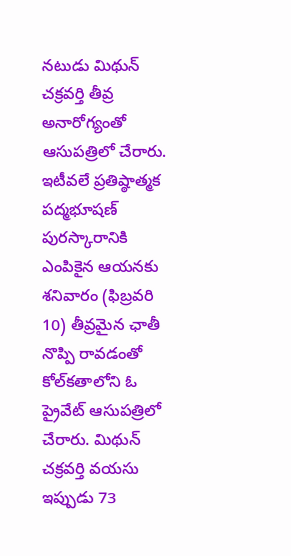నటుడు మిథున్ చక్రవర్తి తీవ్ర అనారోగ్యంతో ఆసుపత్రిలో చేరారు. ఇటీవలే ప్రతిష్ఠాత్మక పద్మభూషణ్‌ పురస్కారానికి ఎంపికైన ఆయనకు శనివారం (ఫిబ్రవరి 10) తీవ్రమైన ఛాతీ నొప్పి రావడంతో కోల్‌కతాలోని ఓ ప్రైవేట్ ఆసుపత్రిలో చేరారు. మిథున్ చక్రవర్తి వయసు ఇప్పుడు 73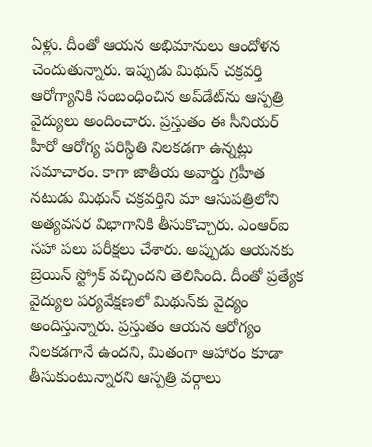ఏళ్లు. దీంతో ఆయన అభిమానులు ఆందోళన చెందుతున్నారు. ఇప్పుడు మిథున్ చక్రవర్తి ఆరోగ్యానికి సంబంధించిన అప్‌డేట్‌ను ఆస్పత్రి వైద్యులు అందించారు. ప్రస్తుతం ఈ సీనియర్‌ హీరో ఆరోగ్య పరిస్థితి నిలకడగా ఉన్నట్లు సమాచారం. కాగా జాతీయ అవార్డు గ్రహీత నటుడు మిథున్ చక్రవర్తిని మా ఆసుపత్రిలోని అత్యవసర విభాగానికి తీసుకొచ్చారు. ఎంఆర్‌ఐ సహా పలు పరీక్షలు చేశారు. అప్పుడు ఆయనకు బ్రెయిన్ స్ట్రోక్ వచ్చిందని తెలిసింది. దీంతో ప్రత్యేక వైద్యుల పర్యవేక్షణలో మిథున్‌కు వైద్యం అందిస్తున్నారు. ప్రస్తుతం ఆయన ఆరోగ్యం నిలకడగానే ఉందని, మితంగా ఆహారం కూడా తీసుకుంటున్నారని ఆస్పత్రి వర్గాలు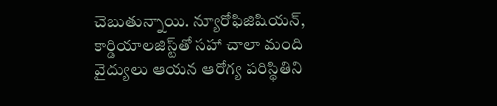చెబుతున్నాయి. న్యూరోఫిజిషియన్, కార్డియాలజిస్ట్‌తో సహా చాలా మంది వైద్యులు ఆయన ఆరోగ్య పరిస్థితిని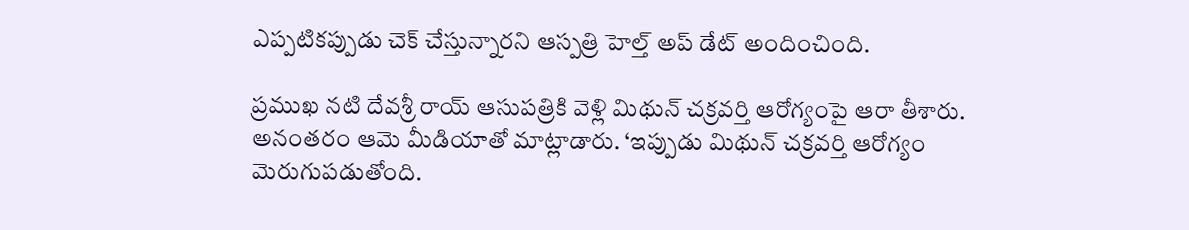ఎప్పటికప్పుడు చెక్‌ చేస్తున్నారని ఆస్పత్రి హెల్త్‌ అప్‌ డేట్‌ అందించింది.

ప్రముఖ నటి దేవశ్రీ రాయ్ ఆసుపత్రికి వెళ్లి మిథున్ చక్రవర్తి ఆరోగ్యంపై ఆరా తీశారు. అనంతరం ఆమె మీడియాతో మాట్లాడారు. ‘ఇప్పుడు మిథున్ చక్రవర్తి ఆరోగ్యం మెరుగుపడుతోంది.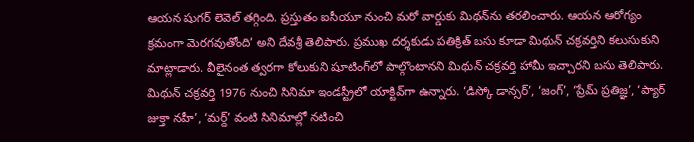ఆయన షుగర్ లెవెల్ తగ్గింది. ప్రస్తుతం ఐసీయూ నుంచి మరో వార్డుకు మిథన్‌ను తరలించారు. ఆయన ఆరోగ్యం క్రమంగా మెరగవుతోంది’ అని దేవశ్రీ తెలిపారు. ప్రముఖ దర్శకుడు పతిక్రిత్ బసు కూడా మిథున్ చక్రవర్తిని కలుసుకుని మాట్లాడారు. వీలైనంత త్వరగా కోలుకుని షూటింగ్‌లో పాల్గొంటానని మిథున్ చక్రవర్తి హామీ ఇచ్చారని బసు తెలిపారు. మిథున్ చక్రవర్తి 1976 నుంచి సినిమా ఇండస్ట్రీలో యాక్టివ్‌గా ఉన్నారు. ‘డిస్కో డాన్సర్‌’, ‘జంగ్‌’, ‘ప్రేమ్‌ ప్రతిజ్ఞ’, ‘ప్యార్‌ జుక్తా నహీ’, ‘మర్ద్‌’ వంటి సినిమాల్లో నటించి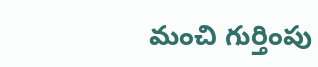మంచి గుర్తింపు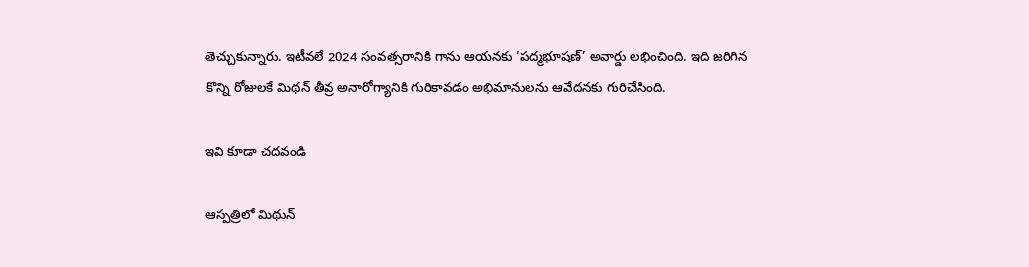తెచ్చుకున్నారు. ఇటీవలే 2024 సంవత్సరానికి గాను ఆయనకు ‘పద్మభూషణ్’ అవార్డు లభించింది. ఇది జరిగిన కొన్ని రోజులకే మిథన్‌ తీవ్ర అనారోగ్యానికి గురికావడం అభిమానులను ఆవేదనకు గురిచేసింది.

ఇవి కూడా చదవండి

ఆస్పత్రిలో మిథున్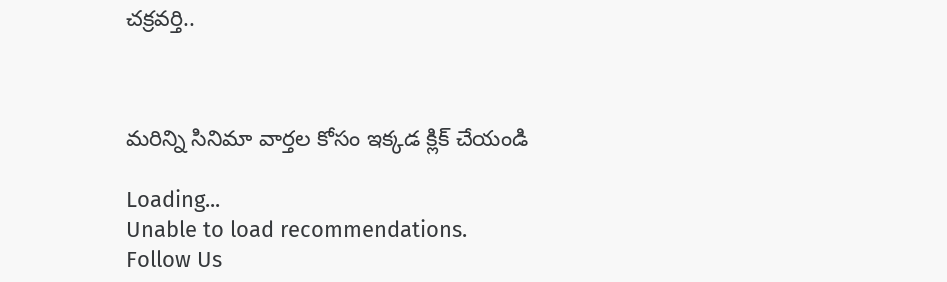చక్రవర్తి..



మరిన్ని సినిమా వార్తల కోసం ఇక్కడ క్లిక్ చేయండి

Loading...
Unable to load recommendations.
Follow Us